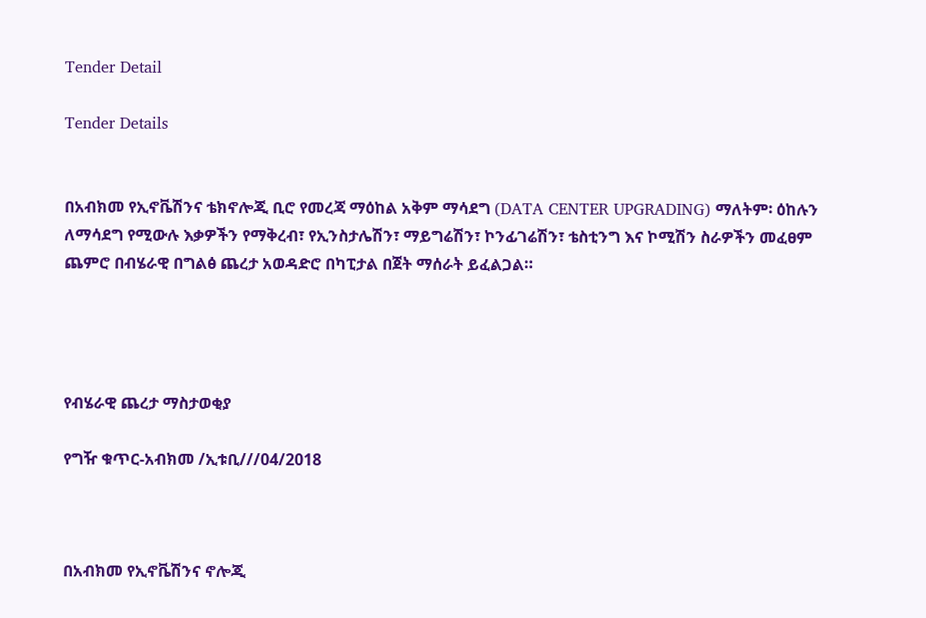Tender Detail

Tender Details


በአብክመ የኢኖቬሽንና ቴክኖሎጂ ቢሮ የመረጃ ማዕከል አቅም ማሳደግ (DATA CENTER UPGRADING) ማለትም፡ ዕከሉን ለማሳደግ የሚውሉ እቃዎችን የማቅረብ፣ የኢንስታሌሽን፣ ማይግሬሽን፣ ኮንፊገሬሽን፣ ቴስቲንግ እና ኮሚሽን ስራዎችን መፈፀም ጨምሮ በብሄራዊ በግልፅ ጨረታ አወዳድሮ በካፒታል በጀት ማሰራት ይፈልጋል።




የብሄራዊ ጨረታ ማስታወቂያ

የግዥ ቁጥር-አብክመ /ኢቱቢ///04/2018



በአብክመ የኢኖቬሽንና ኖሎጂ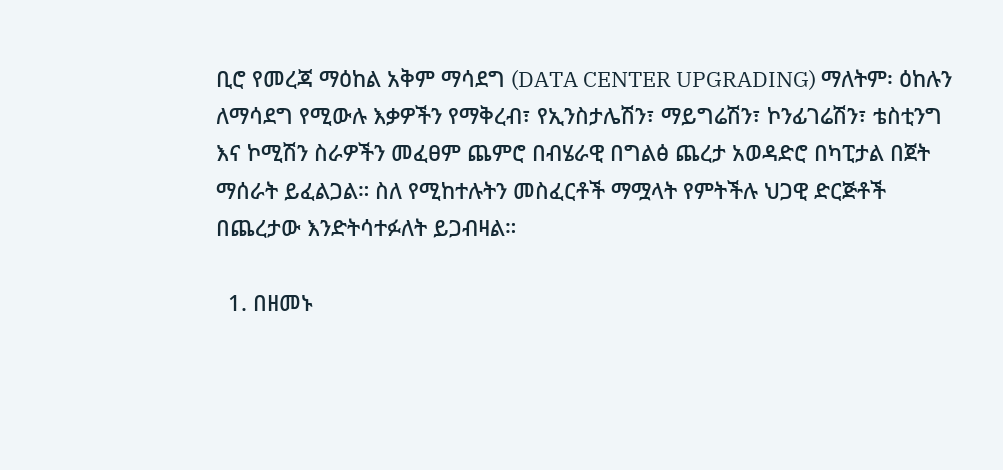ቢሮ የመረጃ ማዕከል አቅም ማሳደግ (DATA CENTER UPGRADING) ማለትም፡ ዕከሉን ለማሳደግ የሚውሉ እቃዎችን የማቅረብ፣ የኢንስታሌሽን፣ ማይግሬሽን፣ ኮንፊገሬሽን፣ ቴስቲንግ እና ኮሚሽን ስራዎችን መፈፀም ጨምሮ በብሄራዊ በግልፅ ጨረታ አወዳድሮ በካፒታል በጀት ማሰራት ይፈልጋል። ስለ የሚከተሉትን መስፈርቶች ማሟላት የምትችሉ ህጋዊ ድርጅቶች በጨረታው እንድትሳተፉለት ይጋብዛል።

  1. በዘመኑ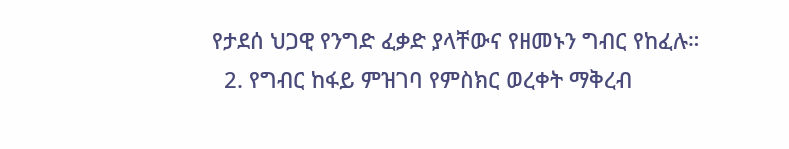የታደሰ ህጋዊ የንግድ ፈቃድ ያላቸውና የዘመኑን ግብር የከፈሉ።
  2. የግብር ከፋይ ምዝገባ የምስክር ወረቀት ማቅረብ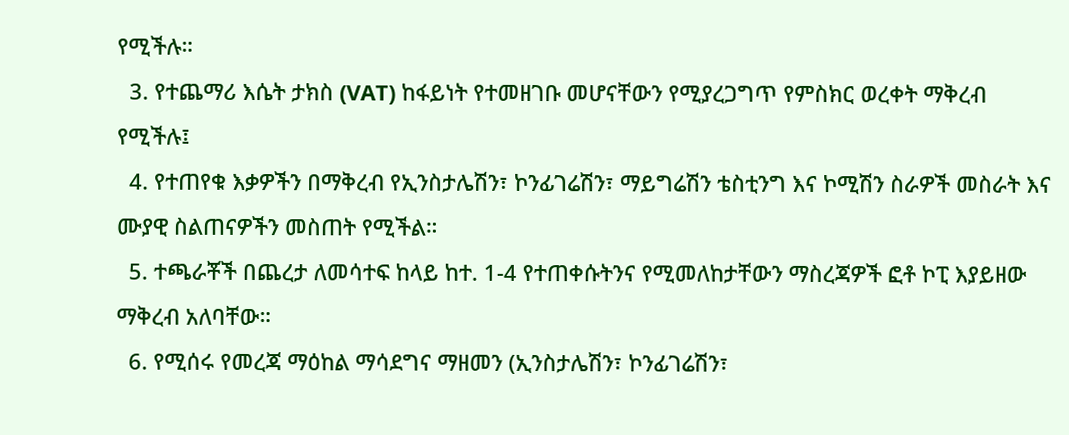የሚችሉ።
  3. የተጨማሪ እሴት ታክስ (VAT) ከፋይነት የተመዘገቡ መሆናቸውን የሚያረጋግጥ የምስክር ወረቀት ማቅረብ የሚችሉ፤
  4. የተጠየቁ እቃዎችን በማቅረብ የኢንስታሌሽን፣ ኮንፊገሬሽን፣ ማይግሬሽን ቴስቲንግ እና ኮሚሽን ስራዎች መስራት እና ሙያዊ ስልጠናዎችን መስጠት የሚችል።
  5. ተጫራቾች በጨረታ ለመሳተፍ ከላይ ከተ. 1-4 የተጠቀሱትንና የሚመለከታቸውን ማስረጃዎች ፎቶ ኮፒ እያይዘው ማቅረብ አለባቸው።
  6. የሚሰሩ የመረጃ ማዕከል ማሳደግና ማዘመን (ኢንስታሌሽን፣ ኮንፊገሬሽን፣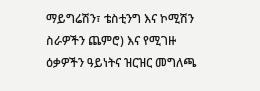ማይግሬሽን፣ ቴስቲንግ እና ኮሚሽን ስራዎችን ጨምሮ) እና የሚገዙ ዕቃዎችን ዓይነትና ዝርዝር መግለጫ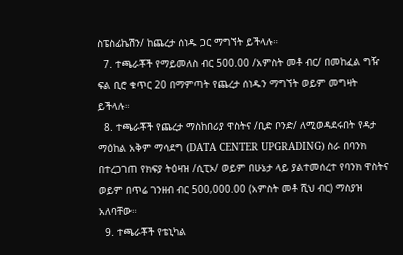ስፔስፊኬሽን/ ከጨረታ ሰነዱ ጋር ማግኘት ይችላሉ።
  7. ተጫራቾች የማይመለስ ብር 500.00 /አምስት መቶ ብር/ በመከፈል ግዥ ፍል ቢሮ ቁጥር 20 በማምጣት የጨረታ ሰነዱን ማግኘት ወይም መግዛት ይችላሉ።
  8. ተጫራቾች የጨረታ ማስከበሪያ ዋስትና /ቢድ ቦንድ/ ለሚወዳደሩበት የዳታ ማዕከል አቅም ማሳደግ (DATA CENTER UPGRADING) ስራ በባንክ በተረጋገጠ የክፍያ ትዕዛዝ /ሲፒኦ/ ወይም በሁኔታ ላይ ያልተመሰረተ የባንክ ዋስትና ወይም በጥሬ ገንዘብ ብር 500,000.00 (አምስት መቶ ሺህ ብር) ማስያዝ አለባቸው።
  9. ተጫራቾች የቴኒካል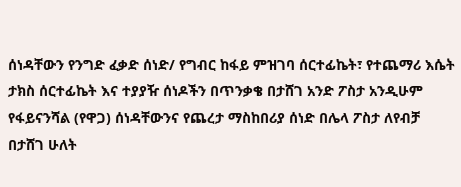ሰነዳቸውን የንግድ ፈቃድ ሰነድ/ የግብር ከፋይ ምዝገባ ሰርተፊኬት፣ የተጨማሪ እሴት ታክስ ሰርተፊኬት እና ተያያዥ ሰነዶችን በጥንቃቄ በታሸገ አንድ ፖስታ አንዲሁም የፋይናንሻል (የዋጋ) ሰነዳቸውንና የጨረታ ማስከበሪያ ሰነድ በሌላ ፖስታ ለየብቻ በታሸገ ሁለት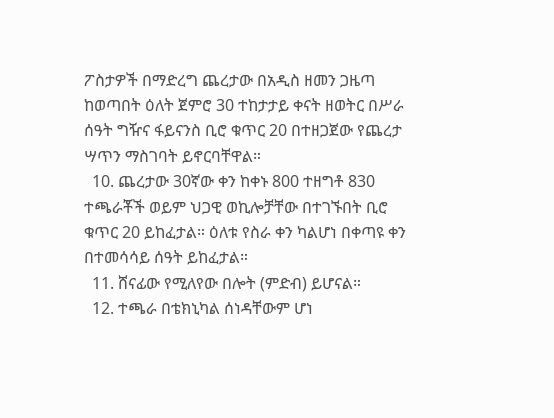ፖስታዎች በማድረግ ጨረታው በአዲስ ዘመን ጋዜጣ ከወጣበት ዕለት ጀምሮ 30 ተከታታይ ቀናት ዘወትር በሥራ ሰዓት ግዥና ፋይናንስ ቢሮ ቁጥር 20 በተዘጋጀው የጨረታ ሣጥን ማስገባት ይኖርባቸዋል።
  10. ጨረታው 30ኛው ቀን ከቀኑ 800 ተዘግቶ 830 ተጫራቾች ወይም ህጋዊ ወኪሎቻቸው በተገኙበት ቢሮ ቁጥር 20 ይከፈታል። ዕለቱ የስራ ቀን ካልሆነ በቀጣዩ ቀን በተመሳሳይ ሰዓት ይከፈታል።
  11. ሸናፊው የሚለየው በሎት (ምድብ) ይሆናል።
  12. ተጫራ በቴክኒካል ሰነዳቸውም ሆነ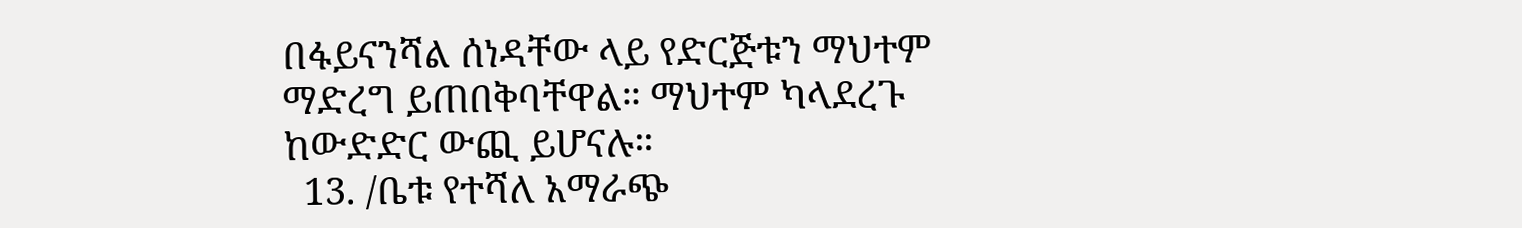በፋይናንሻል ሰነዳቸው ላይ የድርጅቱን ማህተም ማድረግ ይጠበቅባቸዋል። ማህተም ካላደረጉ ከውድድር ውጪ ይሆናሉ።
  13. /ቤቱ የተሻለ አማራጭ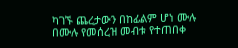ካገኙ ጨረታውን በከፊልም ሆነ ሙሉ በሙሉ የመሰረዝ መብቱ የተጠበቀ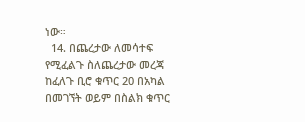ነው።
  14. በጨረታው ለመሳተፍ የሚፈልጉ ስለጨረታው መረጃ ከፈለጉ ቢሮ ቁጥር 20 በአካል በመገኘት ወይም በስልክ ቁጥር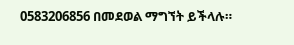0583206856 በመደወል ማግኘት ይችላሉ።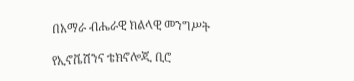በአማራ ብሔራዊ ክልላዊ መንግሥት

የኢኖቬሽንና ቴክኖሎጂ ቢሮ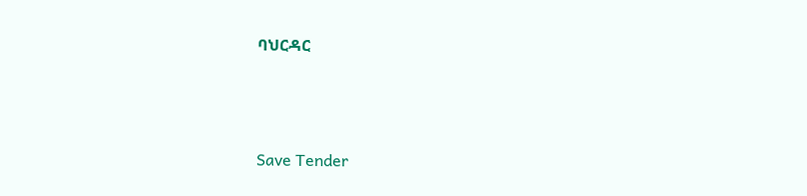ባህርዳር



Save Tender